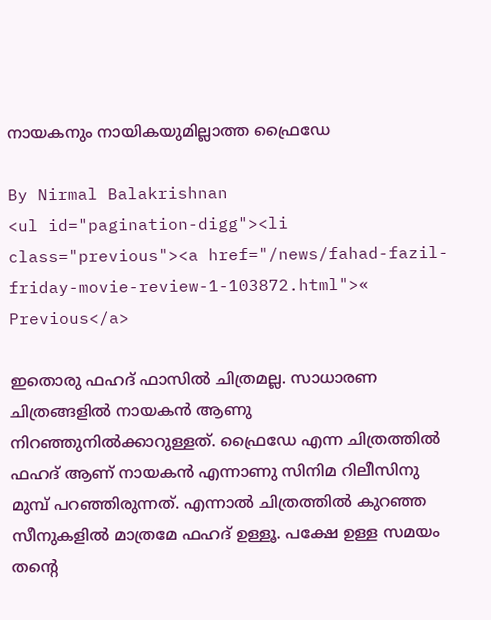നായകനും നായികയുമില്ലാത്ത ഫ്രൈഡേ

By Nirmal Balakrishnan
<ul id="pagination-digg"><li class="previous"><a href="/news/fahad-fazil-friday-movie-review-1-103872.html">« Previous</a>

ഇതൊരു ഫഹദ് ഫാസില്‍ ചിത്രമല്ല. സാധാരണ ചിത്രങ്ങളില്‍ നായകന്‍ ആണു നിറഞ്ഞുനില്‍ക്കാറുള്ളത്. ഫ്രൈഡേ എന്ന ചിത്രത്തില്‍ ഫഹദ് ആണ് നായകന്‍ എന്നാണു സിനിമ റിലീസിനു മുമ്പ് പറഞ്ഞിരുന്നത്. എന്നാല്‍ ചിത്രത്തില്‍ കുറഞ്ഞ സീനുകളില്‍ മാത്രമേ ഫഹദ് ഉള്ളൂ. പക്ഷേ ഉള്ള സമയം തന്റെ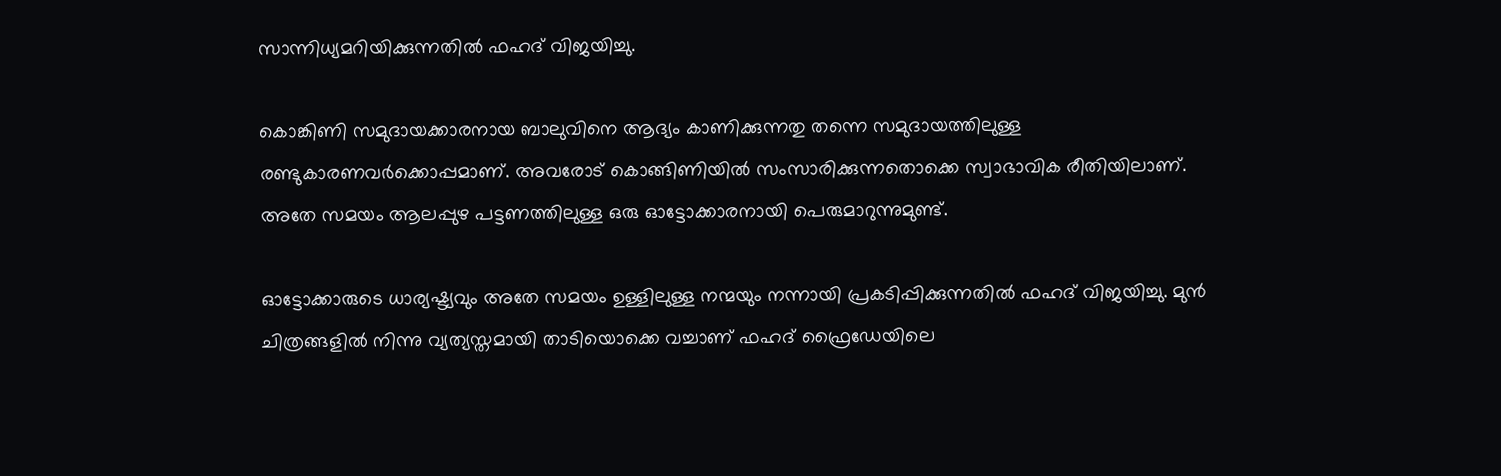സാന്നിധ്യമറിയിക്കുന്നതില്‍ ഫഹദ് വിജയിച്ചു.

കൊങ്കിണി സമുദായക്കാരനായ ബാലുവിനെ ആദ്യം കാണിക്കുന്നതു തന്നെ സമുദായത്തിലുള്ള രണ്ടുകാരണവര്‍ക്കൊപ്പമാണ്. അവരോട് കൊങ്ങിണിയില്‍ സംസാരിക്കുന്നതൊക്കെ സ്വാഭാവിക രീതിയിലാണ്. അതേ സമയം ആലപ്പുഴ പട്ടണത്തിലുള്ള ഒരു ഓട്ടോക്കാരനായി പെരുമാറുന്നുമുണ്ട്.

ഓട്ടോക്കാരുടെ ധാര്യഷ്ട്യവും അതേ സമയം ഉള്ളിലുള്ള നന്മയും നന്നായി പ്രകടിപ്പിക്കുന്നതില്‍ ഫഹദ് വിജയിച്ചു. മുന്‍ ചിത്രങ്ങളില്‍ നിന്നു വ്യത്യസ്തമായി താടിയൊക്കെ വച്ചാണ് ഫഹദ് ഫ്രൈഡേയിലെ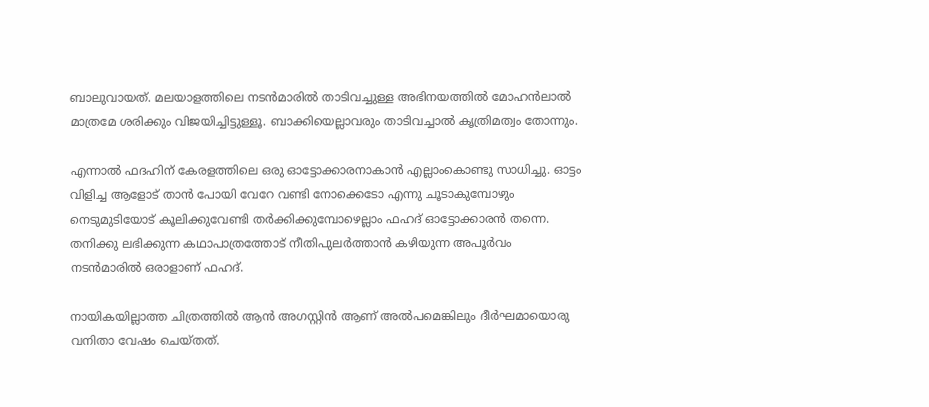ബാലുവായത്. മലയാളത്തിലെ നടന്‍മാരില്‍ താടിവച്ചുള്ള അഭിനയത്തില്‍ മോഹന്‍ലാല്‍ മാത്രമേ ശരിക്കും വിജയിച്ചിട്ടുള്ളൂ. ബാക്കിയെല്ലാവരും താടിവച്ചാല്‍ കൃത്രിമത്വം തോന്നും.

എന്നാല്‍ ഫദഹിന് കേരളത്തിലെ ഒരു ഓട്ടോക്കാരനാകാന്‍ എല്ലാംകൊണ്ടു സാധിച്ചു. ഓട്ടം വിളിച്ച ആളോട് താന്‍ പോയി വേറേ വണ്ടി നോക്കെടോ എന്നു ചൂടാകുമ്പോഴും നെടുമുടിയോട് കൂലിക്കുവേണ്ടി തര്‍ക്കിക്കുമ്പോഴെല്ലാം ഫഹദ് ഓട്ടോക്കാരന്‍ തന്നെ. തനിക്കു ലഭിക്കുന്ന കഥാപാത്രത്തോട് നീതിപുലര്‍ത്താന്‍ കഴിയുന്ന അപൂര്‍വം നടന്‍മാരില്‍ ഒരാളാണ് ഫഹദ്.

നായികയില്ലാത്ത ചിത്രത്തില്‍ ആന്‍ അഗസ്റ്റിന്‍ ആണ് അല്‍പമെങ്കിലും ദീര്‍ഘമായൊരു വനിതാ വേഷം ചെയ്തത്.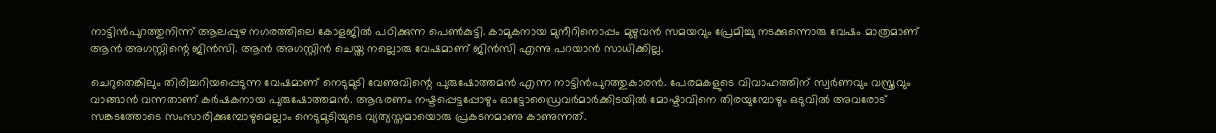നാട്ടിന്‍പുറത്തുനിന്ന് ആലപ്പുഴ നഗരത്തിലെ കോളജില്‍ പഠിക്കുന്ന പെണ്‍കുട്ടി. കാമുകനായ മുനീറിനൊപ്പം മുഴുവന്‍ സമയവും പ്രേമിച്ചു നടക്കുന്നൊരു വേഷം മാത്രമാണ് ആന്‍ അഗസ്റ്റിന്റെ ജിന്‍സി. ആന്‍ അഗസ്റ്റിന്‍ ചെയ്ത നല്ലൊരു വേഷമാണ് ജിന്‍സി എന്നു പറയാന്‍ സാധിക്കില്ല.

ചെറുതെങ്കിലും തിരിച്ചറിയപ്പെടുന്ന വേഷമാണ് നെടുമുടി വേണുവിന്റെ പുരുഷോത്തമന്‍ എന്ന നാട്ടിന്‍പുറത്തുകാരന്‍. പേരമകളുടെ വിവാഹത്തിന് സ്വര്‍ണവും വസ്ത്രവും വാങ്ങാന്‍ വന്നതാണ് കര്‍ഷകനായ പുരുഷോത്തമന്‍. ആഭരണം നഷ്ടപ്പെട്ടപ്പോഴും ഓട്ടോഡ്രൈവര്‍മാര്‍ക്കിടയില്‍ മോഷ്ടാവിനെ തിരയുമ്പോഴും ഒടുവില്‍ അവരോട് സങ്കടത്തോടെ സംസാരിക്കുമ്പോഴുമെല്ലാം നെടുമുടിയുടെ വ്യത്യസ്തമായൊരു പ്രകടനമാണു കാണുന്നത്.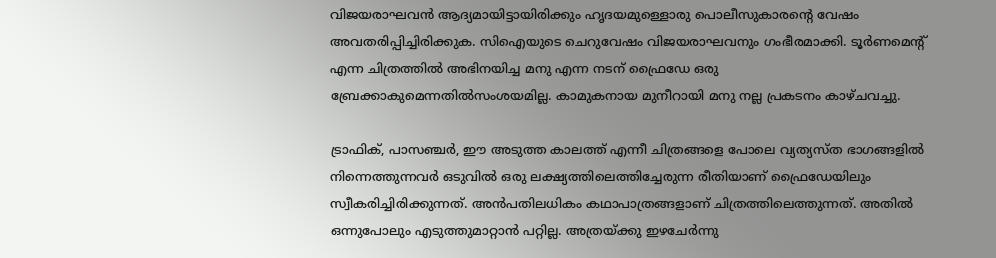വിജയരാഘവന്‍ ആദ്യമായിട്ടായിരിക്കും ഹൃദയമുള്ളൊരു പൊലീസുകാരന്റെ വേഷം അവതരിപ്പിച്ചിരിക്കുക. സിഐയുടെ ചെറുവേഷം വിജയരാഘവനും ഗംഭീരമാക്കി. ടൂര്‍ണമെന്റ് എന്ന ചിത്രത്തില്‍ അഭിനയിച്ച മനു എന്ന നടന് ഫ്രൈഡേ ഒരു ബ്രേക്കാകുമെന്നതില്‍സംശയമില്ല. കാമുകനായ മുനീറായി മനു നല്ല പ്രകടനം കാഴ്ചവച്ചു.

ട്രാഫിക്, പാസഞ്ചര്‍, ഈ അടുത്ത കാലത്ത് എന്നീ ചിത്രങ്ങളെ പോലെ വ്യത്യസ്ത ഭാഗങ്ങളില്‍ നിന്നെത്തുന്നവര്‍ ഒടുവില്‍ ഒരു ലക്ഷ്യത്തിലെത്തിച്ചേരുന്ന രീതിയാണ് ഫ്രൈഡേയിലും സ്വീകരിച്ചിരിക്കുന്നത്. അന്‍പതിലധികം കഥാപാത്രങ്ങളാണ് ചിത്രത്തിലെത്തുന്നത്. അതില്‍ ഒന്നുപോലും എടുത്തുമാറ്റാന്‍ പറ്റില്ല. അത്രയ്ക്കു ഇഴചേര്‍ന്നു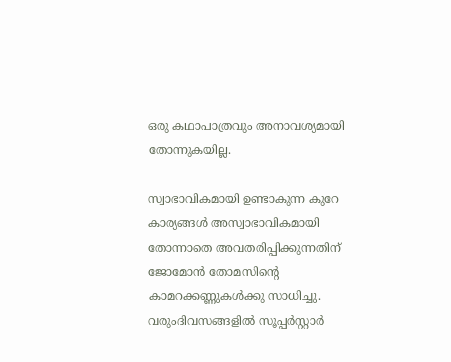ഒരു കഥാപാത്രവും അനാവശ്യമായി തോന്നുകയില്ല.

സ്വാഭാവികമായി ഉണ്ടാകുന്ന കുറേ കാര്യങ്ങള്‍ അസ്വാഭാവികമായി തോന്നാതെ അവതരിപ്പിക്കുന്നതിന് ജോമോന്‍ തോമസിന്റെ കാമറക്കണ്ണുകള്‍ക്കു സാധിച്ചു. വരുംദിവസങ്ങളില്‍ സൂപ്പര്‍സ്റ്റാര്‍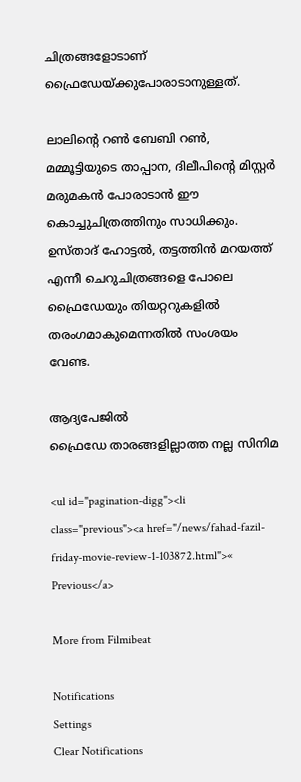ചിത്രങ്ങളോടാണ് ഫ്രൈഡേയ്ക്കുപോരാടാനുള്ളത്.

ലാലിന്റെ റണ്‍ ബേബി റണ്‍, മമ്മൂട്ടിയുടെ താപ്പാന, ദിലീപിന്റെ മിസ്റ്റര്‍ മരുമകന്‍ പോരാടാന്‍ ഈ കൊച്ചുചിത്രത്തിനും സാധിക്കും. ഉസ്താദ് ഹോട്ടല്‍, തട്ടത്തിന്‍ മറയത്ത് എന്നീ ചെറുചിത്രങ്ങളെ പോലെ ഫ്രൈഡേയും തിയറ്ററുകളില്‍ തരംഗമാകുമെന്നതില്‍ സംശയം വേണ്ട.

ആദ്യപേജില്‍
ഫ്രൈഡേ താരങ്ങളില്ലാത്ത നല്ല സിനിമ

<ul id="pagination-digg"><li class="previous"><a href="/news/fahad-fazil-friday-movie-review-1-103872.html">« Previous</a>

More from Filmibeat

Notifications
Settings
Clear Notifications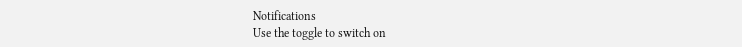Notifications
Use the toggle to switch on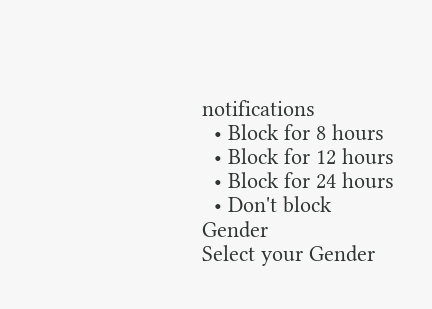notifications
  • Block for 8 hours
  • Block for 12 hours
  • Block for 24 hours
  • Don't block
Gender
Select your Gender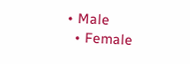• Male
  • Female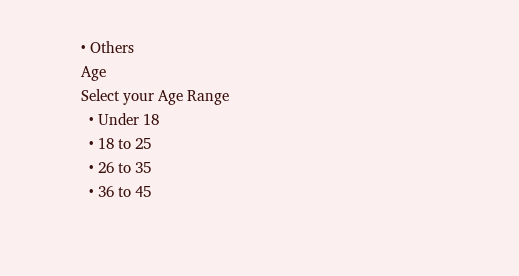• Others
Age
Select your Age Range
  • Under 18
  • 18 to 25
  • 26 to 35
  • 36 to 45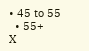• 45 to 55
  • 55+
X